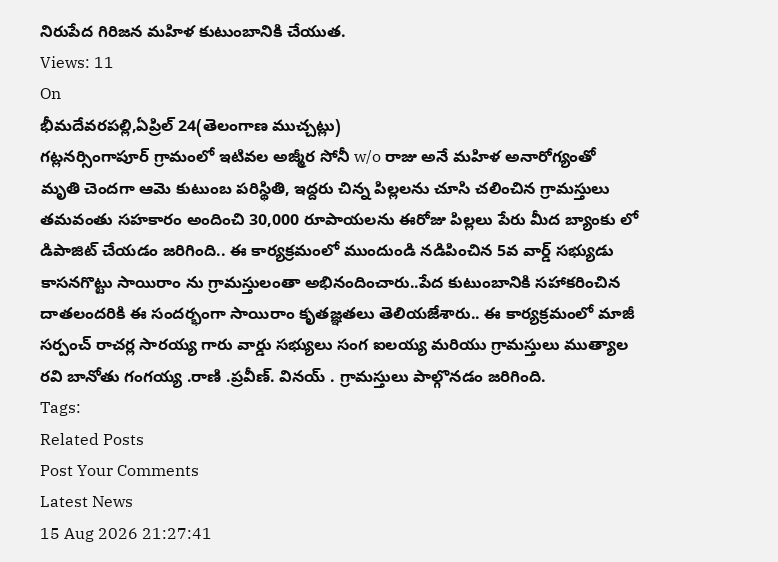నిరుపేద గిరిజన మహిళ కుటుంబానికి చేయుత.
Views: 11
On
భీమదేవరపల్లి,ఏప్రిల్ 24(తెలంగాణ ముచ్చట్లు)
గట్లనర్సింగాపూర్ గ్రామంలో ఇటివల అజ్మీర సోనీ w/o రాజు అనే మహిళ అనారోగ్యంతో మృతి చెందగా ఆమె కుటుంబ పరిస్థితి, ఇద్దరు చిన్న పిల్లలను చూసి చలించిన గ్రామస్తులు తమవంతు సహకారం అందించి 30,000 రూపాయలను ఈరోజు పిల్లలు పేరు మీద బ్యాంకు లో డిపాజిట్ చేయడం జరిగింది.. ఈ కార్యక్రమంలో ముందుండి నడిపించిన 5వ వార్డ్ సభ్యుడు కాసనగొట్టు సాయిరాం ను గ్రామస్తులంతా అభినందించారు..పేద కుటుంబానికి సహాకరించిన దాతలందరికి ఈ సందర్భంగా సాయిరాం కృతజ్ఞతలు తెలియజేశారు.. ఈ కార్యక్రమంలో మాజీ సర్పంచ్ రాచర్ల సారయ్య గారు వార్డు సభ్యులు సంగ ఐలయ్య మరియు గ్రామస్తులు ముత్యాల రవి బానోతు గంగయ్య .రాణి .ప్రవీణ్. వినయ్ . గ్రామస్తులు పాల్గొనడం జరిగింది.
Tags:
Related Posts
Post Your Comments
Latest News
15 Aug 2026 21:27:41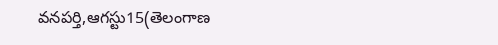వనపర్తి,ఆగస్టు15(తెలంగాణ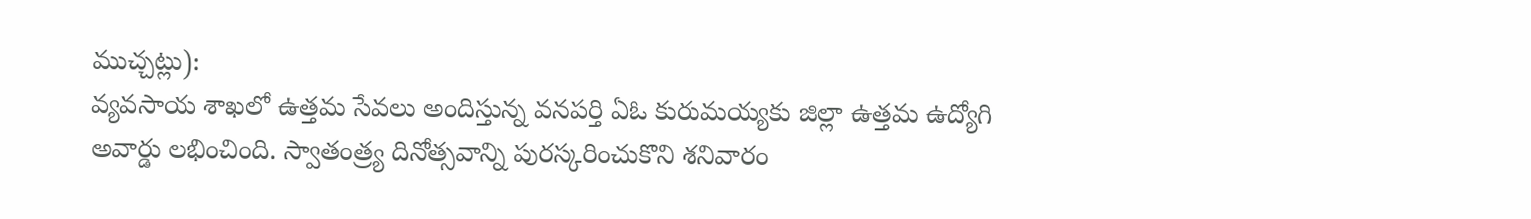ముచ్చట్లు):
వ్యవసాయ శాఖలో ఉత్తమ సేవలు అందిస్తున్న వనపర్తి ఏఓ కురుమయ్యకు జిల్లా ఉత్తమ ఉద్యోగి అవార్డు లభించింది. స్వాతంత్ర్య దినోత్సవాన్ని పురస్కరించుకొని శనివారం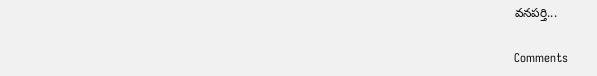వనపర్తి...


Comments